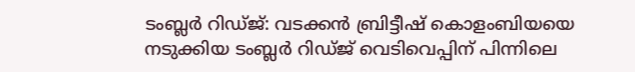ടംബ്ലർ റിഡ്ജ്: വടക്കൻ ബ്രിട്ടീഷ് കൊളംബിയയെ നടുക്കിയ ടംബ്ലർ റിഡ്ജ് വെടിവെപ്പിന് പിന്നിലെ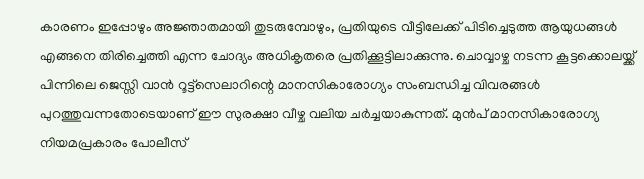കാരണം ഇപ്പോഴും അജ്ഞാതമായി തുടരുമ്പോഴും, പ്രതിയുടെ വീട്ടിലേക്ക് പിടിച്ചെടുത്ത ആയുധങ്ങൾ എങ്ങനെ തിരിച്ചെത്തി എന്ന ചോദ്യം അധികൃതരെ പ്രതിക്കൂട്ടിലാക്കുന്നു. ചൊവ്വാഴ്ച നടന്ന കൂട്ടക്കൊലയ്ക്ക് പിന്നിലെ ജെസ്സി വാൻ റൂട്ട്സെലാറിന്റെ മാനസികാരോഗ്യം സംബന്ധിച്ച വിവരങ്ങൾ പുറത്തുവന്നതോടെയാണ് ഈ സുരക്ഷാ വീഴ്ച വലിയ ചർച്ചയാകുന്നത്. മുൻപ് മാനസികാരോഗ്യ നിയമപ്രകാരം പോലീസ്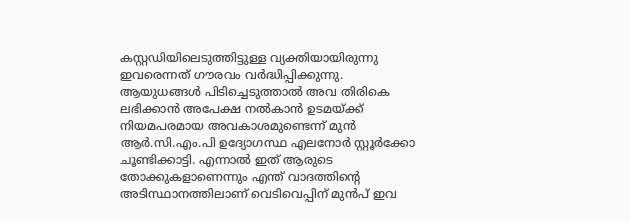കസ്റ്റഡിയിലെടുത്തിട്ടുള്ള വ്യക്തിയായിരുന്നു ഇവരെന്നത് ഗൗരവം വർദ്ധിപ്പിക്കുന്നു.
ആയുധങ്ങൾ പിടിച്ചെടുത്താൽ അവ തിരികെ ലഭിക്കാൻ അപേക്ഷ നൽകാൻ ഉടമയ്ക്ക് നിയമപരമായ അവകാശമുണ്ടെന്ന് മുൻ ആർ.സി.എം.പി ഉദ്യോഗസ്ഥ എലനോർ സ്റ്റൂർക്കോ ചൂണ്ടിക്കാട്ടി. എന്നാൽ ഇത് ആരുടെ തോക്കുകളാണെന്നും എന്ത് വാദത്തിന്റെ അടിസ്ഥാനത്തിലാണ് വെടിവെപ്പിന് മുൻപ് ഇവ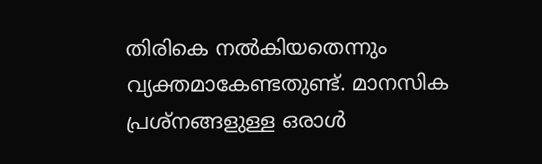തിരികെ നൽകിയതെന്നും വ്യക്തമാകേണ്ടതുണ്ട്. മാനസിക പ്രശ്നങ്ങളുള്ള ഒരാൾ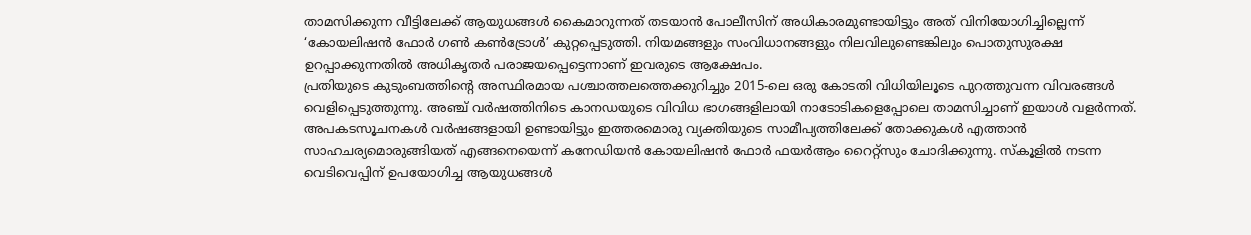താമസിക്കുന്ന വീട്ടിലേക്ക് ആയുധങ്ങൾ കൈമാറുന്നത് തടയാൻ പോലീസിന് അധികാരമുണ്ടായിട്ടും അത് വിനിയോഗിച്ചില്ലെന്ന് ‘കോയലിഷൻ ഫോർ ഗൺ കൺട്രോൾ’ കുറ്റപ്പെടുത്തി. നിയമങ്ങളും സംവിധാനങ്ങളും നിലവിലുണ്ടെങ്കിലും പൊതുസുരക്ഷ ഉറപ്പാക്കുന്നതിൽ അധികൃതർ പരാജയപ്പെട്ടെന്നാണ് ഇവരുടെ ആക്ഷേപം.
പ്രതിയുടെ കുടുംബത്തിന്റെ അസ്ഥിരമായ പശ്ചാത്തലത്തെക്കുറിച്ചും 2015-ലെ ഒരു കോടതി വിധിയിലൂടെ പുറത്തുവന്ന വിവരങ്ങൾ വെളിപ്പെടുത്തുന്നു. അഞ്ച് വർഷത്തിനിടെ കാനഡയുടെ വിവിധ ഭാഗങ്ങളിലായി നാടോടികളെപ്പോലെ താമസിച്ചാണ് ഇയാൾ വളർന്നത്. അപകടസൂചനകൾ വർഷങ്ങളായി ഉണ്ടായിട്ടും ഇത്തരമൊരു വ്യക്തിയുടെ സാമീപ്യത്തിലേക്ക് തോക്കുകൾ എത്താൻ സാഹചര്യമൊരുങ്ങിയത് എങ്ങനെയെന്ന് കനേഡിയൻ കോയലിഷൻ ഫോർ ഫയർആം റൈറ്റ്സും ചോദിക്കുന്നു. സ്കൂളിൽ നടന്ന വെടിവെപ്പിന് ഉപയോഗിച്ച ആയുധങ്ങൾ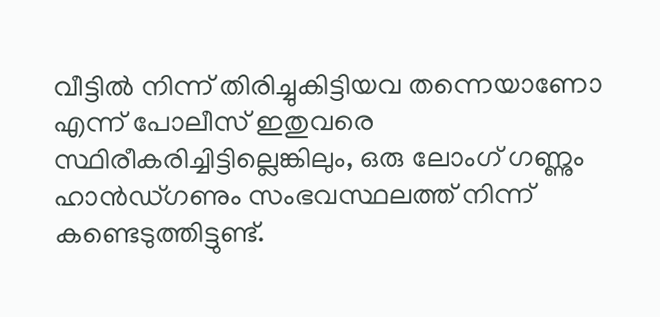വീട്ടിൽ നിന്ന് തിരിച്ചുകിട്ടിയവ തന്നെയാണോ എന്ന് പോലീസ് ഇതുവരെ സ്ഥിരീകരിച്ചിട്ടില്ലെങ്കിലും, ഒരു ലോംഗ് ഗണ്ണും ഹാൻഡ്ഗണും സംഭവസ്ഥലത്ത് നിന്ന് കണ്ടെടുത്തിട്ടുണ്ട്.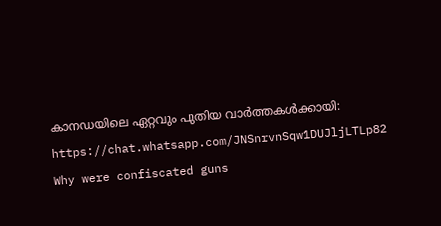കാനഡയിലെ ഏറ്റവും പുതിയ വാർത്തകൾക്കായി: https://chat.whatsapp.com/JNSnrvnSqw1DUJljLTLp82
Why were confiscated guns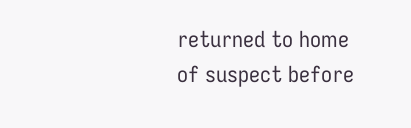returned to home of suspect before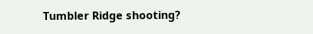Tumbler Ridge shooting?